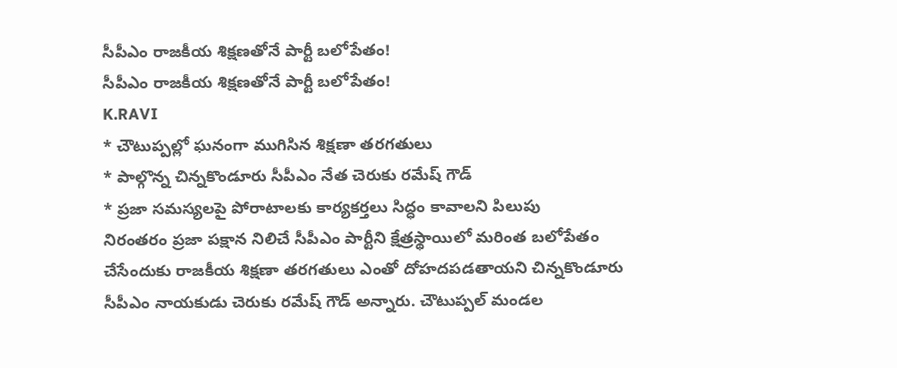సీపీఎం రాజకీయ శిక్షణతోనే పార్టీ బలోపేతం!
సీపీఎం రాజకీయ శిక్షణతోనే పార్టీ బలోపేతం!
K.RAVI
* చౌటుప్పల్లో ఘనంగా ముగిసిన శిక్షణా తరగతులు
* పాల్గొన్న చిన్నకొండూరు సీపీఎం నేత చెరుకు రమేష్ గౌడ్
* ప్రజా సమస్యలపై పోరాటాలకు కార్యకర్తలు సిద్ధం కావాలని పిలుపు
నిరంతరం ప్రజా పక్షాన నిలిచే సీపీఎం పార్టీని క్షేత్రస్థాయిలో మరింత బలోపేతం చేసేందుకు రాజకీయ శిక్షణా తరగతులు ఎంతో దోహదపడతాయని చిన్నకొండూరు సీపీఎం నాయకుడు చెరుకు రమేష్ గౌడ్ అన్నారు. చౌటుప్పల్ మండల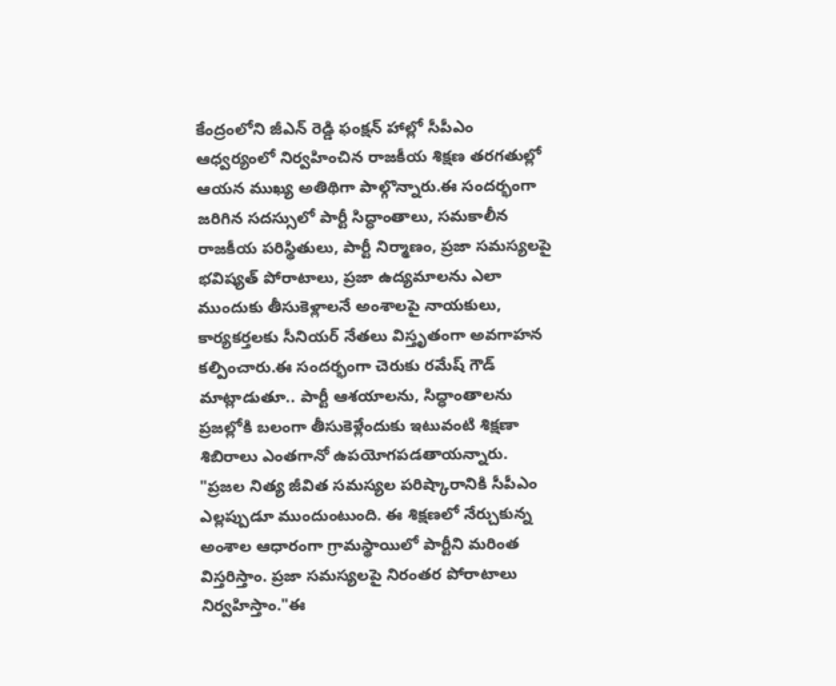కేంద్రంలోని జీఎన్ రెడ్డి ఫంక్షన్ హాల్లో సీపీఎం ఆధ్వర్యంలో నిర్వహించిన రాజకీయ శిక్షణ తరగతుల్లో ఆయన ముఖ్య అతిథిగా పాల్గొన్నారు.ఈ సందర్భంగా జరిగిన సదస్సులో పార్టీ సిద్ధాంతాలు, సమకాలీన రాజకీయ పరిస్థితులు, పార్టీ నిర్మాణం, ప్రజా సమస్యలపై భవిష్యత్ పోరాటాలు, ప్రజా ఉద్యమాలను ఎలా ముందుకు తీసుకెళ్లాలనే అంశాలపై నాయకులు, కార్యకర్తలకు సీనియర్ నేతలు విస్తృతంగా అవగాహన కల్పించారు.ఈ సందర్భంగా చెరుకు రమేష్ గౌడ్ మాట్లాడుతూ.. పార్టీ ఆశయాలను, సిద్ధాంతాలను ప్రజల్లోకి బలంగా తీసుకెళ్లేందుకు ఇటువంటి శిక్షణా శిబిరాలు ఎంతగానో ఉపయోగపడతాయన్నారు.
"ప్రజల నిత్య జీవిత సమస్యల పరిష్కారానికి సీపీఎం ఎల్లప్పుడూ ముందుంటుంది. ఈ శిక్షణలో నేర్చుకున్న అంశాల ఆధారంగా గ్రామస్థాయిలో పార్టీని మరింత విస్తరిస్తాం. ప్రజా సమస్యలపై నిరంతర పోరాటాలు నిర్వహిస్తాం."ఈ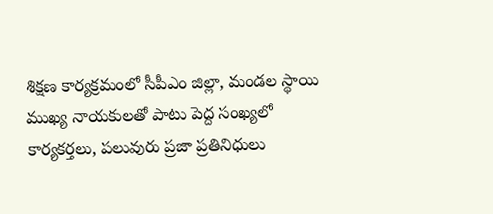శిక్షణ కార్యక్రమంలో సీపీఎం జిల్లా, మండల స్థాయి ముఖ్య నాయకులతో పాటు పెద్ద సంఖ్యలో కార్యకర్తలు, పలువురు ప్రజా ప్రతినిధులు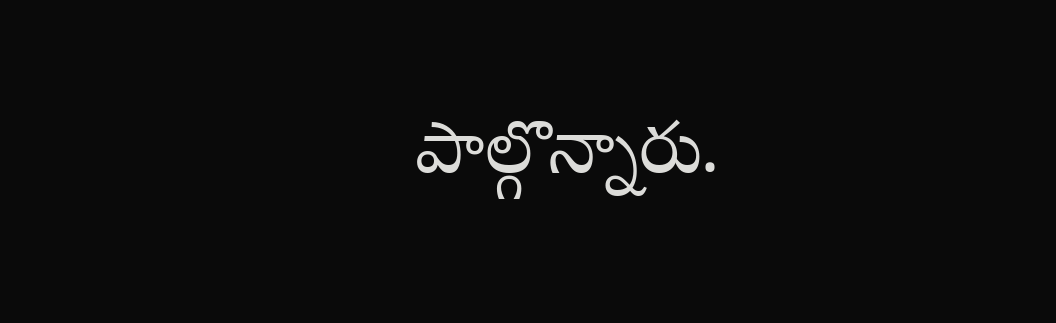పాల్గొన్నారు.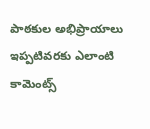పాఠకుల అభిప్రాయాలు
ఇప్పటివరకు ఎలాంటి కామెంట్స్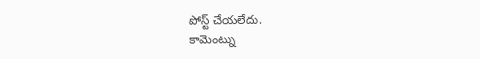పోస్ట్ చేయలేదు.
కామెంట్ను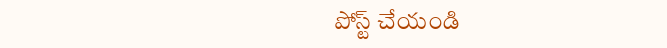పోస్ట్ చేయండి